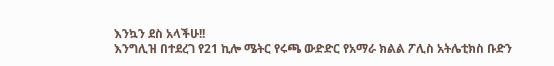እንኳን ደስ አላችሁ!!
እንግሊዝ በተደረገ የ21 ኪሎ ሜትር የሩጫ ውድድር የአማራ ክልል ፖሊስ አትሌቲክስ ቡድን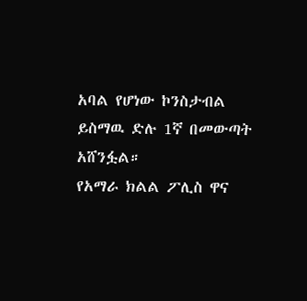አባል የሆነው ኮንስታብል ይስማዉ ድሉ 1ኛ በመውጣት አሸንፏል።
የአማራ ክልል ፖሊስ ዋና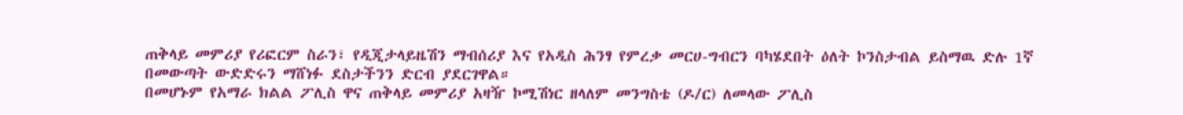ጠቅላይ መምሪያ የሪፎርም ስራን፣ የዲጂታላይዜሽን ማብሰሪያ እና የአዲስ ሕንፃ የምረቃ መርሀ-ግብርን ባካሄደበት ዕለት ኮንስታብል ይስማዉ ድሉ 1ኛ በመውጣት ውድድሩን ማሸነፉ ደስታችንን ድርብ ያደርገዋል።
በመሆኑም የአማራ ክልል ፖሊስ ዋና ጠቅላይ መምሪያ አዛዥ ኮሚሽነር ዘላለም መንግስቴ (ዶ/ር) ለመላው ፖሊስ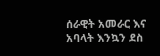ሰራዊት አመራር እና አባላት እንኳን ደስ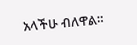አላችሁ ብለዋል።